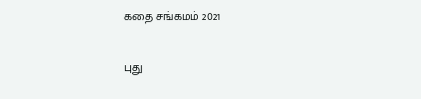கதை சங்கமம் 2021

புது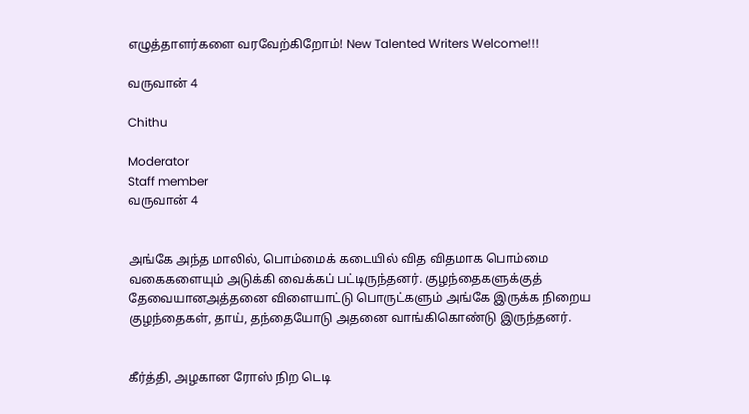எழுத்தாளர்களை வரவேற்கிறோம்! New Talented Writers Welcome!!!

வருவான் 4

Chithu

Moderator
Staff member
வருவான் 4


அங்கே அந்த மாலில், பொம்மைக் கடையில் வித விதமாக பொம்மை வகைகளையும் அடுக்கி வைக்கப் பட்டிருந்தனர். குழந்தைகளுக்குத் தேவையானஅத்தனை விளையாட்டு பொருட்களும் அங்கே இருக்க நிறைய குழந்தைகள், தாய், தந்தையோடு அதனை வாங்கிகொண்டு இருந்தனர்.


கீர்த்தி, அழகான ரோஸ் நிற டெடி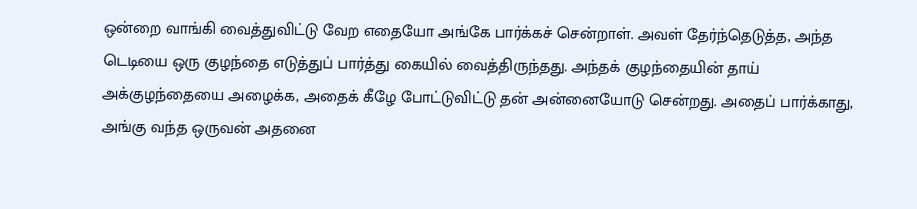ஒன்றை வாங்கி வைத்துவிட்டு வேற எதையோ அங்கே பார்க்கச் சென்றாள். அவள் தேர்ந்தெடுத்த, அந்த டெடியை ஒரு குழந்தை எடுத்துப் பார்த்து கையில் வைத்திருந்தது. அந்தக் குழந்தையின் தாய் அக்குழந்தையை அழைக்க, அதைக் கீழே போட்டுவிட்டு தன் அன்னையோடு சென்றது. அதைப் பார்க்காது, அங்கு வந்த ஒருவன் அதனை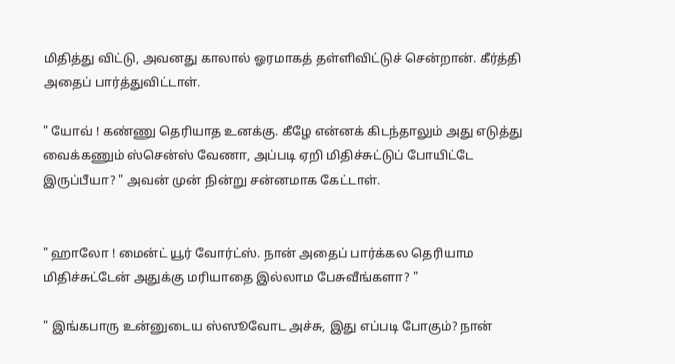மிதித்து விட்டு, அவனது காலால் ஓரமாகத் தள்ளிவிட்டுச் சென்றான். கீர்த்தி அதைப் பார்த்துவிட்டாள்.

" யோவ் ! கண்ணு தெரியாத உனக்கு. கீழே என்னக் கிடந்தாலும் அது எடுத்து வைக்கணும் ஸ்சென்ஸ் வேணா, அப்படி ஏறி மிதிச்சுட்டுப் போயிட்டே இருப்பீயா? " அவன் முன் நின்று சன்னமாக கேட்டாள்.


" ஹாலோ ! மைன்ட் யூர் வோர்ட்ஸ். நான் அதைப் பார்க்கல தெரியாம மிதிச்சுட்டேன் அதுக்கு மரியாதை இல்லாம பேசுவீங்களா? "

" இங்கபாரு உன்னுடைய ஸ்ஸூவோட அச்சு, இது எப்படி போகும்? நான்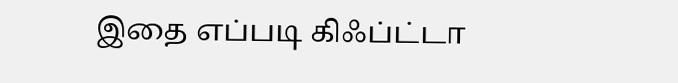இதை எப்படி கிஃப்ட்டா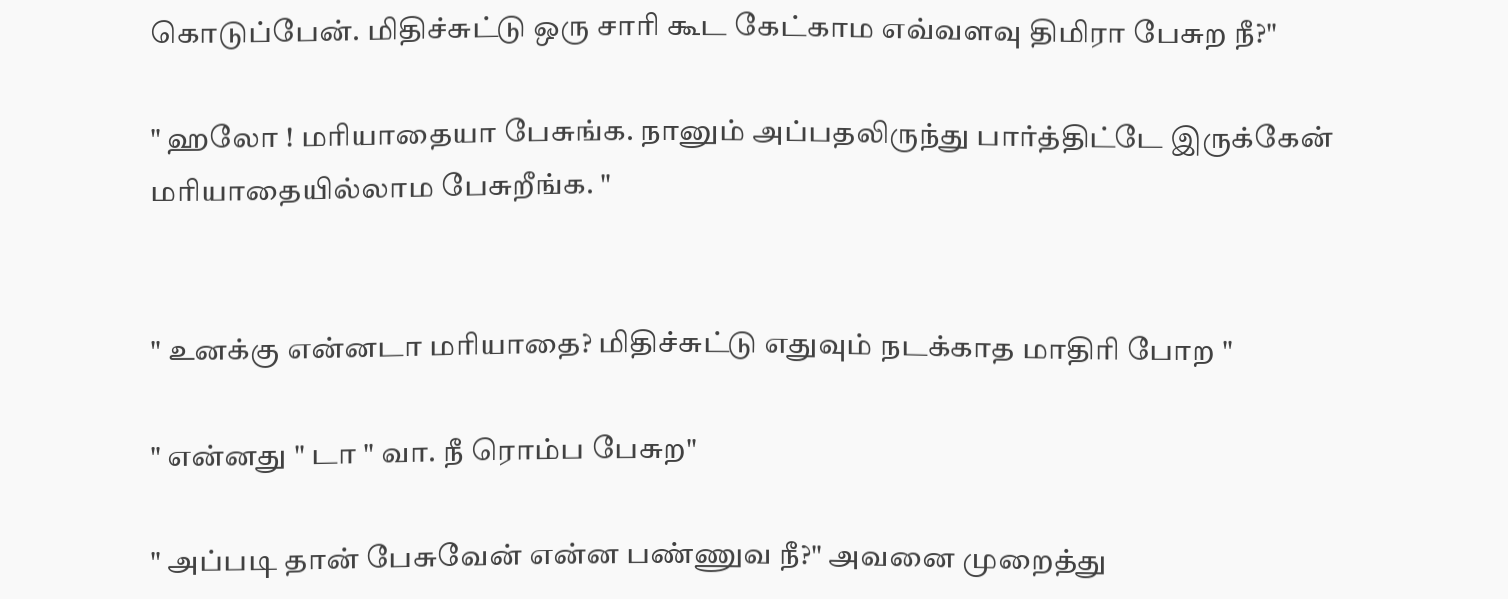கொடுப்பேன். மிதிச்சுட்டு ஒரு சாரி கூட கேட்காம எவ்வளவு திமிரா பேசுற நீ?"

" ஹலோ ! மரியாதையா பேசுங்க. நானும் அப்பதலிருந்து பார்த்திட்டே இருக்கேன் மரியாதையில்லாம பேசுறீங்க. "


" உனக்கு என்னடா மரியாதை? மிதிச்சுட்டு எதுவும் நடக்காத மாதிரி போற "

" என்னது " டா " வா. நீ ரொம்ப பேசுற"

" அப்படி தான் பேசுவேன் என்ன பண்ணுவ நீ?" அவனை முறைத்து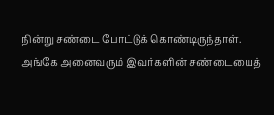நின்று சண்டை போட்டுக் கொண்டிருந்தாள். அங்கே அனைவரும் இவர்களின் சண்டையைத்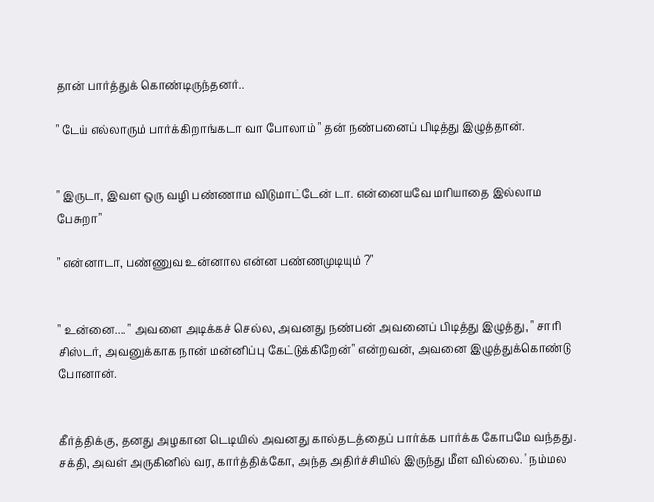தான் பார்த்துக் கொண்டிருந்தனர்..

" டேய் எல்லாரும் பார்க்கிறாங்கடா வா போலாம் " தன் நண்பனைப் பிடித்து இழுத்தான்.


" இருடா, இவள ஒரு வழி பண்ணாம விடுமாட்டேன் டா. என்னையவே மரியாதை இல்லாம பேசுறா"

" என்னாடா, பண்ணுவ உன்னால என்ன பண்ணமுடியும் ?"


" உன்னை.... " அவளை அடிக்கச் செல்ல, அவனது நண்பன் அவனைப் பிடித்து இழுத்து, " சாரி சிஸ்டர், அவனுக்காக நான் மன்னிப்பு கேட்டுக்கிறேன்" என்றவன், அவனை இழுத்துக்கொண்டு போனான்.


கீர்த்திக்கு, தனது அழகான டெடியில் அவனது கால்தடத்தைப் பார்க்க பார்க்க கோபமே வந்தது. சக்தி, அவள் அருகினில் வர, கார்த்திக்கோ, அந்த அதிர்ச்சியில் இருந்து மீள வில்லை. ' நம்மல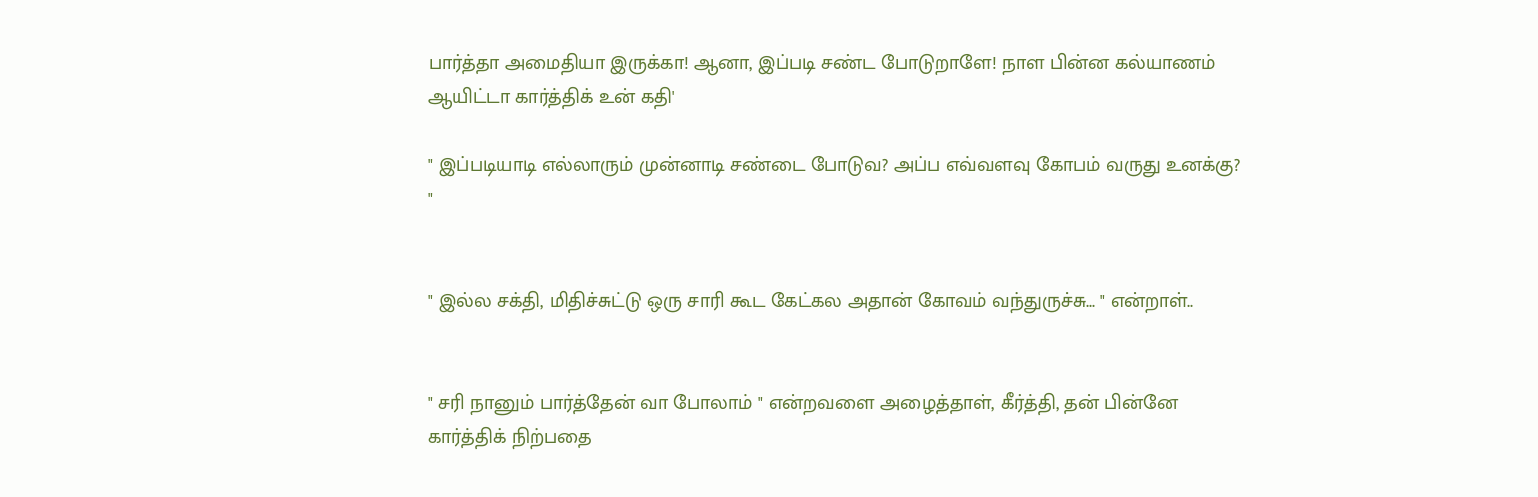பார்த்தா அமைதியா இருக்கா! ஆனா, இப்படி சண்ட போடுறாளே! நாள பின்ன கல்யாணம் ஆயிட்டா கார்த்திக் உன் கதி'

" இப்படியாடி எல்லாரும் முன்னாடி சண்டை போடுவ? அப்ப எவ்வளவு கோபம் வருது உனக்கு? "


" இல்ல சக்தி, மிதிச்சுட்டு ஒரு சாரி கூட கேட்கல அதான் கோவம் வந்துருச்சு... " என்றாள்..


" சரி நானும் பார்த்தேன் வா போலாம் " என்றவளை அழைத்தாள், கீர்த்தி, தன் பின்னே கார்த்திக் நிற்பதை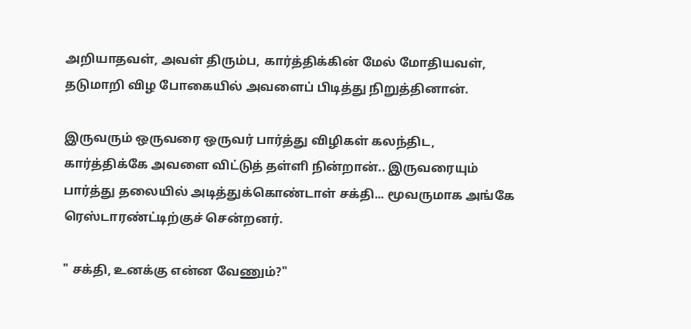அறியாதவள், அவள் திரும்ப, கார்த்திக்கின் மேல் மோதியவள், தடுமாறி விழ போகையில் அவளைப் பிடித்து நிறுத்தினான்.

இருவரும் ஒருவரை ஒருவர் பார்த்து விழிகள் கலந்திட, கார்த்திக்கே அவளை விட்டுத் தள்ளி நின்றான்.. இருவரையும் பார்த்து தலையில் அடித்துக்கொண்டாள் சக்தி... மூவருமாக அங்கே ரெஸ்டாரண்ட்டிற்குச் சென்றனர்.

" சக்தி, உனக்கு என்ன வேணும்?"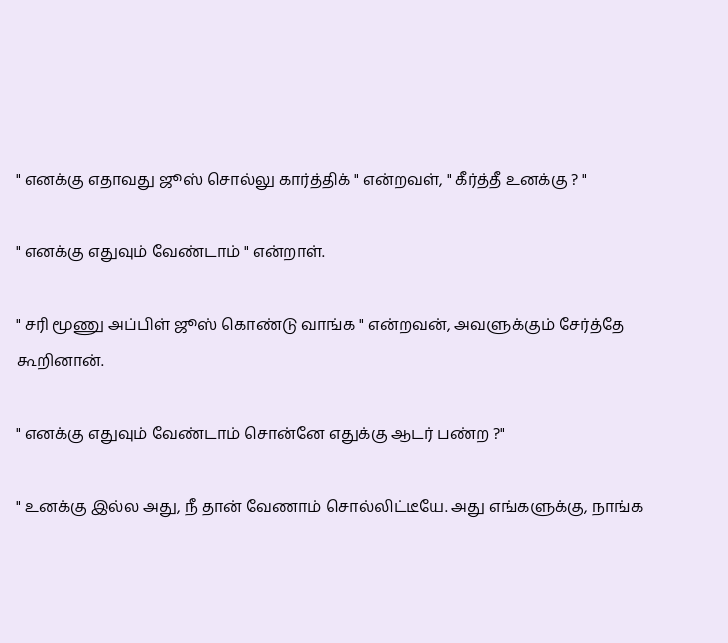" எனக்கு எதாவது ஜூஸ் சொல்லு கார்த்திக் " என்றவள், " கீர்த்தீ உனக்கு ? "

" எனக்கு எதுவும் வேண்டாம் " என்றாள்.

" சரி மூணு அப்பிள் ஜூஸ் கொண்டு வாங்க " என்றவன், அவளுக்கும் சேர்த்தே கூறினான்.

" எனக்கு எதுவும் வேண்டாம் சொன்னே எதுக்கு ஆடர் பண்ற ?"

" உனக்கு இல்ல அது, நீ தான் வேணாம் சொல்லிட்டீயே. அது எங்களுக்கு, நாங்க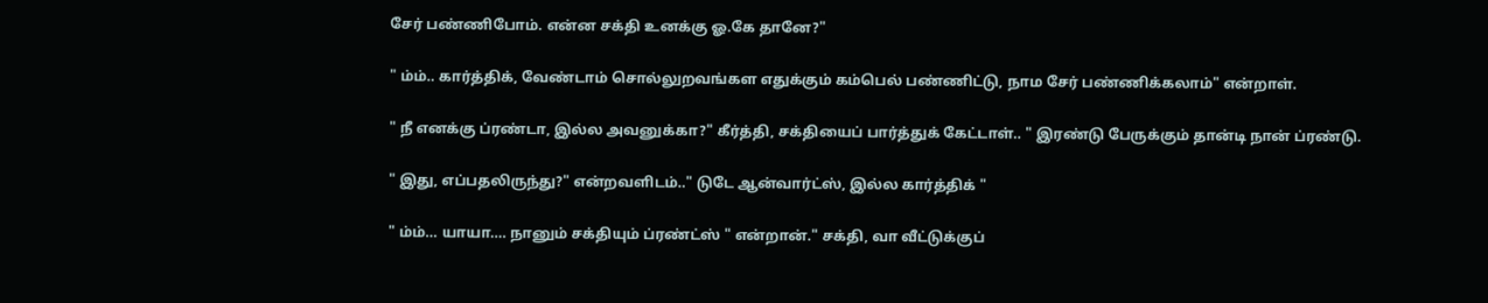சேர் பண்ணிபோம். என்ன சக்தி உனக்கு ஓ.கே தானே?"

" ம்ம்.. கார்த்திக், வேண்டாம் சொல்லுறவங்கள எதுக்கும் கம்பெல் பண்ணிட்டு, நாம சேர் பண்ணிக்கலாம்" என்றாள்.

" நீ எனக்கு ப்ரண்டா, இல்ல அவனுக்கா?" கீர்த்தி, சக்தியைப் பார்த்துக் கேட்டாள்.. " இரண்டு பேருக்கும் தான்டி நான் ப்ரண்டு.

" இது, எப்பதலிருந்து?" என்றவளிடம்.." டுடே ஆன்வார்ட்ஸ், இல்ல கார்த்திக் "

" ம்ம்... யாயா.... நானும் சக்தியும் ப்ரண்ட்ஸ் " என்றான்." சக்தி, வா வீட்டுக்குப்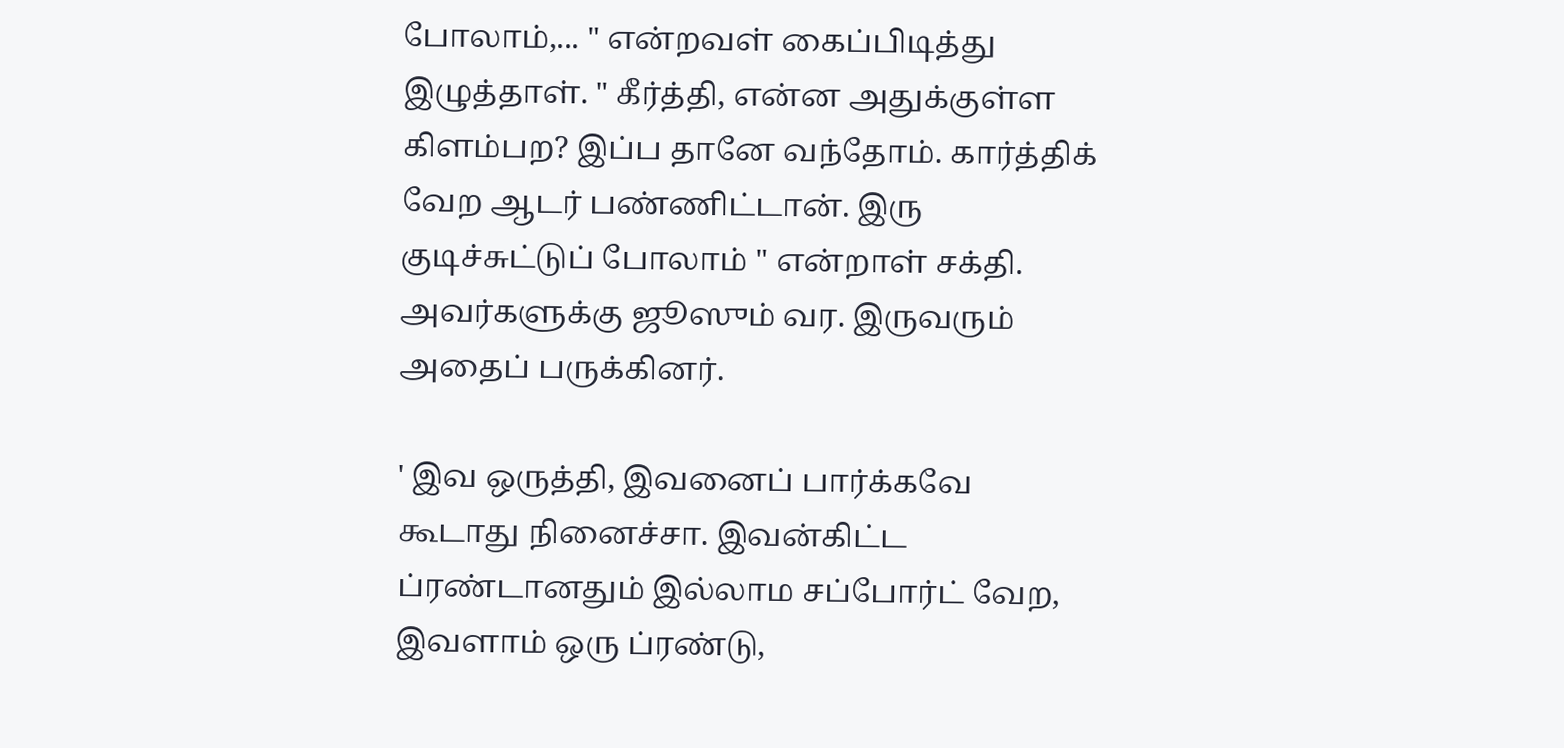போலாம்,... " என்றவள் கைப்பிடித்து இழுத்தாள். " கீர்த்தி, என்ன அதுக்குள்ள கிளம்பற? இப்ப தானே வந்தோம். கார்த்திக் வேற ஆடர் பண்ணிட்டான். இரு குடிச்சுட்டுப் போலாம் " என்றாள் சக்தி. அவர்களுக்கு ஜூஸும் வர. இருவரும் அதைப் பருக்கினர்.

' இவ ஒருத்தி, இவனைப் பார்க்கவே கூடாது நினைச்சா. இவன்கிட்ட ப்ரண்டானதும் இல்லாம சப்போர்ட் வேற, இவளாம் ஒரு ப்ரண்டு,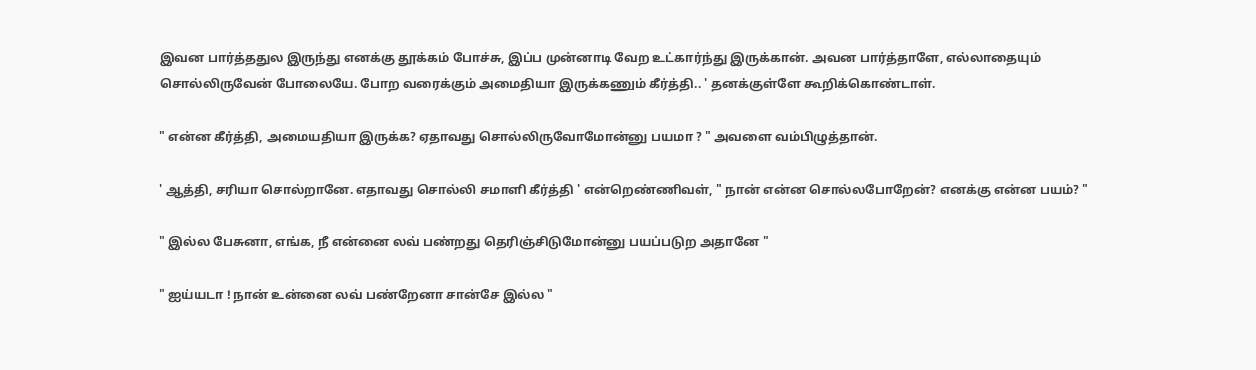இவன பார்த்ததுல இருந்து எனக்கு தூக்கம் போச்சு, இப்ப முன்னாடி வேற உட்கார்ந்து இருக்கான். அவன பார்த்தாளே, எல்லாதையும் சொல்லிருவேன் போலையே. போற வரைக்கும் அமைதியா இருக்கணும் கீர்த்தி.. ' தனக்குள்ளே கூறிக்கொண்டாள்.

" என்ன கீர்த்தி, அமையதியா இருக்க? ஏதாவது சொல்லிருவோமோன்னு பயமா ? " அவளை வம்பிழுத்தான்.

' ஆத்தி, சரியா சொல்றானே. எதாவது சொல்லி சமாளி கீர்த்தி ' என்றெண்ணிவள், " நான் என்ன சொல்லபோறேன்? எனக்கு என்ன பயம்? "

" இல்ல பேசுனா, எங்க, நீ என்னை லவ் பண்றது தெரிஞ்சிடுமோன்னு பயப்படுற அதானே "

" ஐய்யடா ! நான் உன்னை லவ் பண்றேனா சான்சே இல்ல "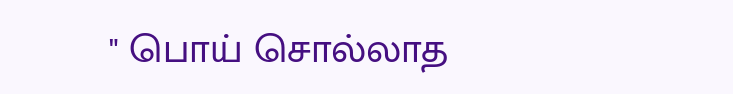" பொய் சொல்லாத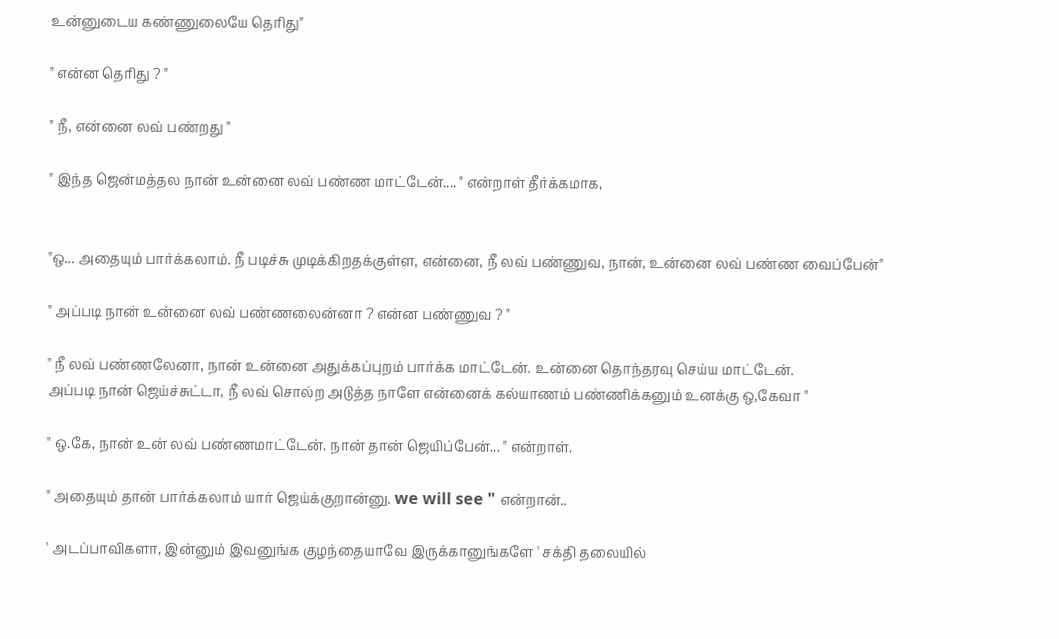உன்னுடைய கண்ணுலையே தெரிது"

" என்ன தெரிது ? "

" நீ, என்னை லவ் பண்றது "

" இந்த ஜென்மத்தல நான் உன்னை லவ் பண்ண மாட்டேன்.... " என்றாள் தீர்க்கமாக,


"ஒ... அதையும் பார்க்கலாம். நீ படிச்சு முடிக்கிறதக்குள்ள, என்னை, நீ லவ் பண்ணுவ, நான், உன்னை லவ் பண்ண வைப்பேன்"

" அப்படி நான் உன்னை லவ் பண்ணலைன்னா ? என்ன பண்ணுவ ? "

" நீ லவ் பண்ணலேனா, நான் உன்னை அதுக்கப்புறம் பார்க்க மாட்டேன். உன்னை தொந்தரவு செய்ய மாட்டேன்.
அப்படி நான் ஜெய்ச்சுட்டா, நீ லவ் சொல்ற அடுத்த நாளே என்னைக் கல்யாணம் பண்ணிக்கனும் உனக்கு ஒ,கேவா "

" ஒ.கே, நான் உன் லவ் பண்ணமாட்டேன். நான் தான் ஜெயிப்பேன்... " என்றாள்.

" அதையும் தான் பார்க்கலாம் யார் ஜெய்க்குறான்னு. we will see " என்றான்..

' அடப்பாவிகளா, இன்னும் இவனுங்க குழந்தையாவே இருக்கானுங்களே ' சக்தி தலையில்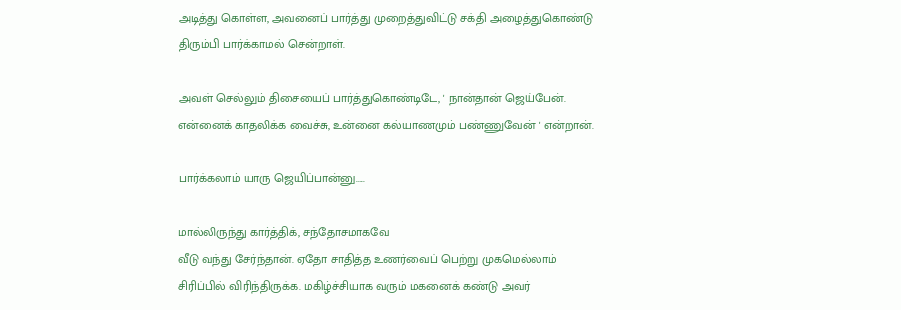அடித்து கொள்ள, அவனைப் பார்த்து முறைத்துவிட்டு சக்தி அழைத்துகொண்டு திரும்பி பார்க்காமல் சென்றாள்.

அவள் செல்லும் திசையைப் பார்த்துகொண்டிடே, ' நான்தான் ஜெய்பேன்.
என்னைக் காதலிக்க வைச்சு, உன்னை கல்யாணமும் பண்ணுவேன் ' என்றான்.

பார்க்கலாம் யாரு ஜெயிப்பான்னு.....

மால்லிருந்து கார்த்திக், சந்தோசமாகவே
வீடு வந்து சேர்ந்தான். ஏதோ சாதித்த உணர்வைப் பெற்று முகமெல்லாம் சிரிப்பில் விரிந்திருக்க. மகிழ்ச்சியாக வரும் மகனைக் கண்டு அவர்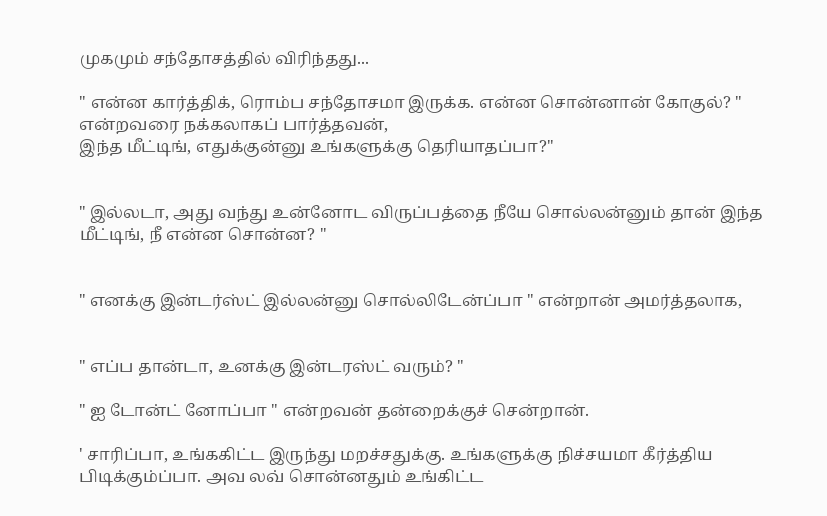முகமும் சந்தோசத்தில் விரிந்தது...

" என்ன கார்த்திக், ரொம்ப சந்தோசமா இருக்க. என்ன சொன்னான் கோகுல்? " என்றவரை நக்கலாகப் பார்த்தவன்,
இந்த மீட்டிங், எதுக்குன்னு உங்களுக்கு தெரியாதப்பா?"


" இல்லடா, அது வந்து உன்னோட விருப்பத்தை நீயே சொல்லன்னும் தான் இந்த மீட்டிங், நீ என்ன சொன்ன? "


" எனக்கு இன்டர்ஸ்ட் இல்லன்னு சொல்லிடேன்ப்பா " என்றான் அமர்த்தலாக,


" எப்ப தான்டா, உனக்கு இன்டரஸ்ட் வரும்? "

" ஐ டோன்ட் னோப்பா " என்றவன் தன்றைக்குச் சென்றான்.

' சாரிப்பா, உங்ககிட்ட இருந்து மறச்சதுக்கு. உங்களுக்கு நிச்சயமா கீர்த்திய பிடிக்கும்ப்பா. அவ லவ் சொன்னதும் உங்கிட்ட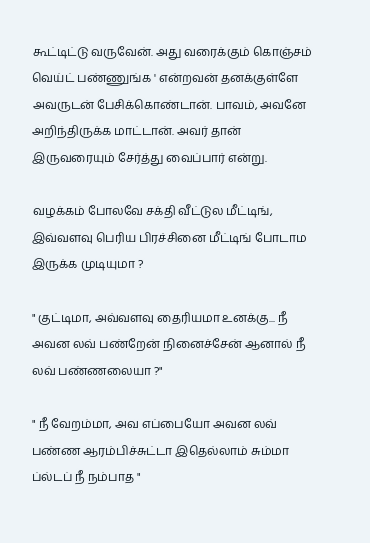கூட்டிட்டு வருவேன். அது வரைக்கும் கொஞ்சம் வெய்ட் பண்ணுங்க ' என்றவன் தனக்குள்ளே அவருடன் பேசிக்கொண்டான். பாவம், அவனே அறிந்திருக்க மாட்டான். அவர் தான் இருவரையும் சேர்த்து வைப்பார் என்று.

வழக்கம் போலவே சக்தி வீட்டுல மீட்டிங், இவ்வளவு பெரிய பிரச்சினை மீட்டிங் போடாம இருக்க முடியுமா ?

" குட்டிமா, அவ்வளவு தைரியமா உனக்கு... நீ அவன லவ் பண்றேன் நினைச்சேன் ஆனால் நீ லவ் பண்ணலையா ?"

" நீ வேறம்மா, அவ எப்பையோ அவன லவ் பண்ண ஆரம்பிச்சுட்டா இதெல்லாம் சும்மா ப்ல்டப் நீ நம்பாத "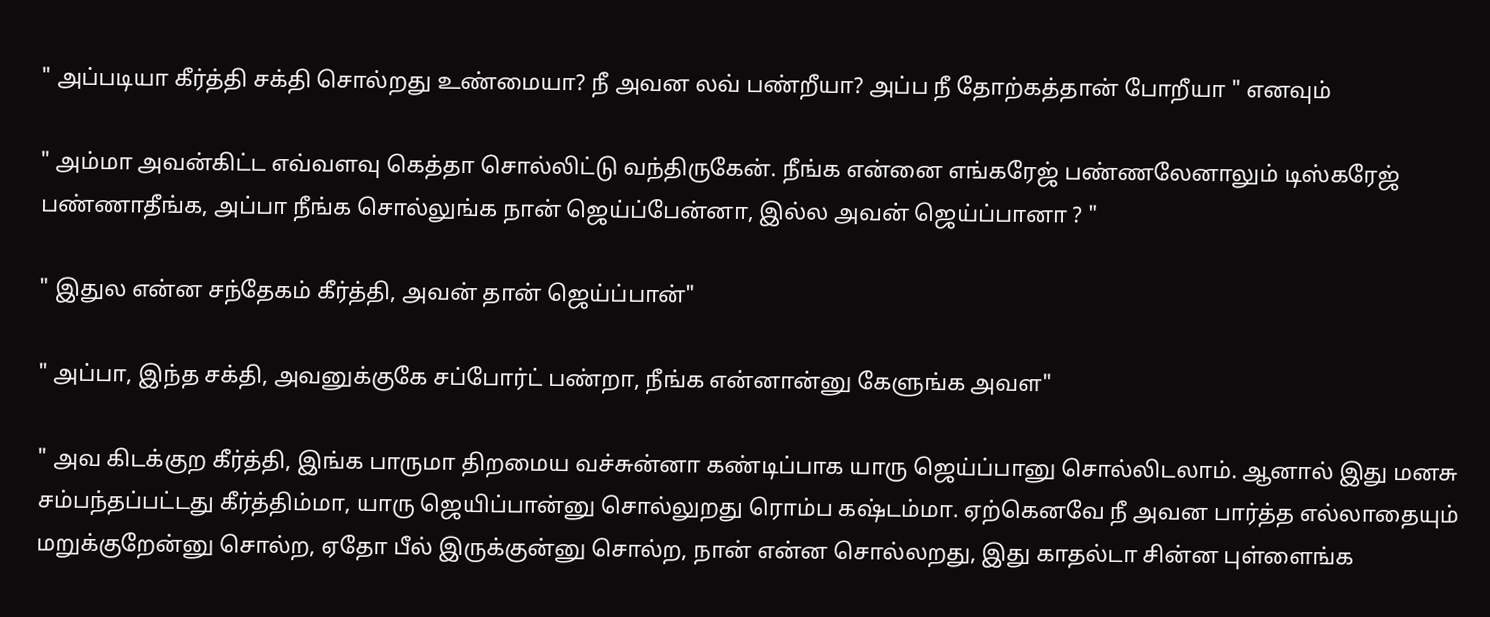" அப்படியா கீர்த்தி சக்தி சொல்றது உண்மையா? நீ அவன லவ் பண்றீயா? அப்ப நீ தோற்கத்தான் போறீயா " எனவும்

" அம்மா அவன்கிட்ட எவ்வளவு கெத்தா சொல்லிட்டு வந்திருகேன். நீங்க என்னை எங்கரேஜ் பண்ணலேனாலும் டிஸ்கரேஜ் பண்ணாதீங்க, அப்பா நீங்க சொல்லுங்க நான் ஜெய்ப்பேன்னா, இல்ல அவன் ஜெய்ப்பானா ? "

" இதுல என்ன சந்தேகம் கீர்த்தி, அவன் தான் ஜெய்ப்பான்"

" அப்பா, இந்த சக்தி, அவனுக்குகே சப்போர்ட் பண்றா, நீங்க என்னான்னு கேளுங்க அவள"

" அவ கிடக்குற கீர்த்தி, இங்க பாருமா திறமைய வச்சுன்னா கண்டிப்பாக யாரு ஜெய்ப்பானு சொல்லிடலாம். ஆனால் இது மனசு சம்பந்தப்பட்டது கீர்த்திம்மா, யாரு ஜெயிப்பான்னு சொல்லுறது ரொம்ப கஷ்டம்மா. ஏற்கெனவே நீ அவன பார்த்த எல்லாதையும் மறுக்குறேன்னு சொல்ற, ஏதோ பீல் இருக்குன்னு சொல்ற, நான் என்ன சொல்லறது, இது காதல்டா சின்ன புள்ளைங்க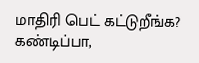மாதிரி பெட் கட்டுறீங்க? கண்டிப்பா,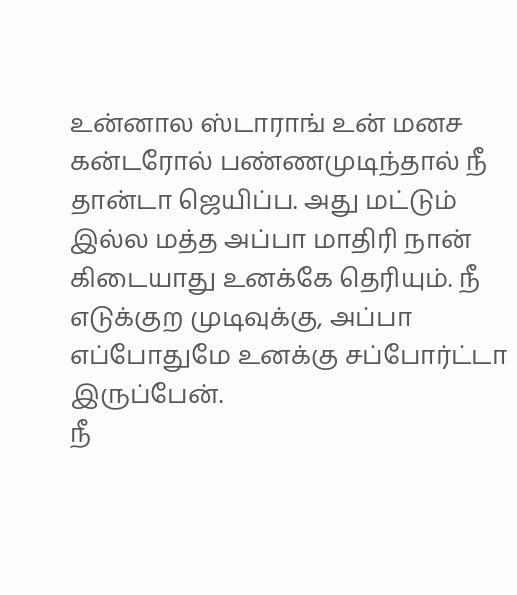உன்னால ஸ்டாராங் உன் மனச கன்டரோல் பண்ணமுடிந்தால் நீ தான்டா ஜெயிப்ப. அது மட்டும் இல்ல மத்த அப்பா மாதிரி நான் கிடையாது உனக்கே தெரியும். நீ எடுக்குற முடிவுக்கு, அப்பா எப்போதுமே உனக்கு சப்போர்ட்டா இருப்பேன்.
நீ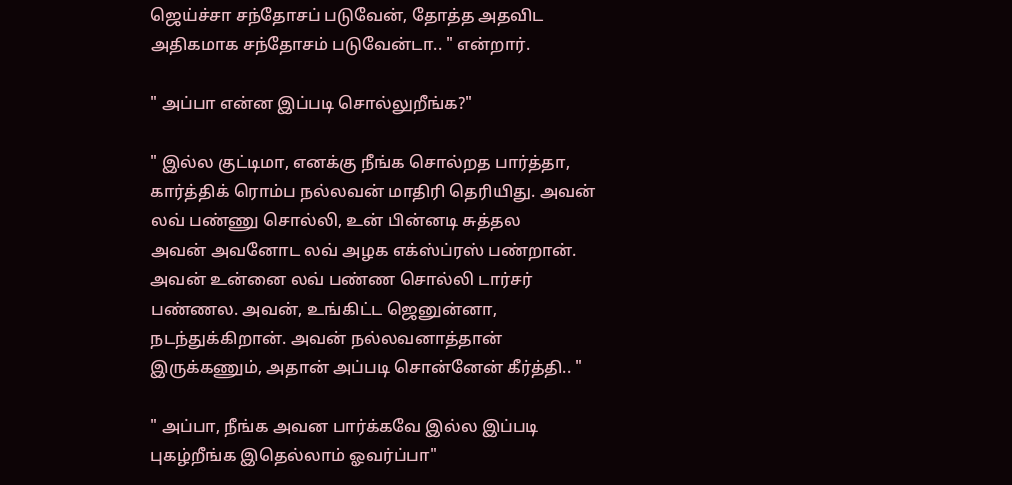ஜெய்ச்சா சந்தோசப் படுவேன், தோத்த அதவிட அதிகமாக சந்தோசம் படுவேன்டா.. " என்றார்.

" அப்பா என்ன இப்படி சொல்லுறீங்க?"

" இல்ல குட்டிமா, எனக்கு நீங்க சொல்றத பார்த்தா, கார்த்திக் ரொம்ப நல்லவன் மாதிரி தெரியிது. அவன் லவ் பண்ணு சொல்லி, உன் பின்னடி சுத்தல
அவன் அவனோட லவ் அழக எக்ஸ்ப்ரஸ் பண்றான்.
அவன் உன்னை லவ் பண்ண சொல்லி டார்சர் பண்ணல. அவன், உங்கிட்ட ஜெனுன்னா, நடந்துக்கிறான். அவன் நல்லவனாத்தான் இருக்கணும், அதான் அப்படி சொன்னேன் கீர்த்தி.. "

" அப்பா, நீங்க அவன பார்க்கவே இல்ல இப்படி புகழ்றீங்க இதெல்லாம் ஓவர்ப்பா"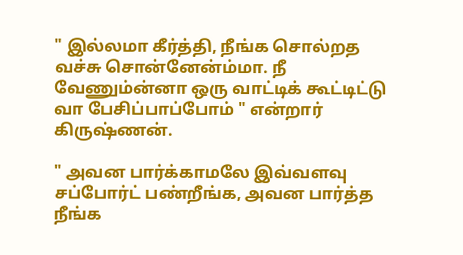" இல்லமா கீர்த்தி, நீங்க சொல்றத வச்சு சொன்னேன்ம்மா. நீ வேணும்ன்னா ஒரு வாட்டிக் கூட்டிட்டு வா பேசிப்பாப்போம் " என்றார் கிருஷ்ணன்.

" அவன பார்க்காமலே இவ்வளவு சப்போர்ட் பண்றீங்க, அவன பார்த்த நீங்க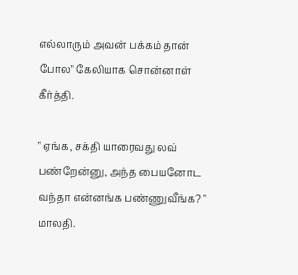எல்லாரும் அவன் பக்கம் தான் போல" கேலியாக சொன்னாள் கீர்த்தி.

" ஏங்க, சக்தி யாரைவது லவ் பண்றேன்னு, அந்த பையனோட வந்தா என்னங்க பண்ணுவீங்க? " மாலதி.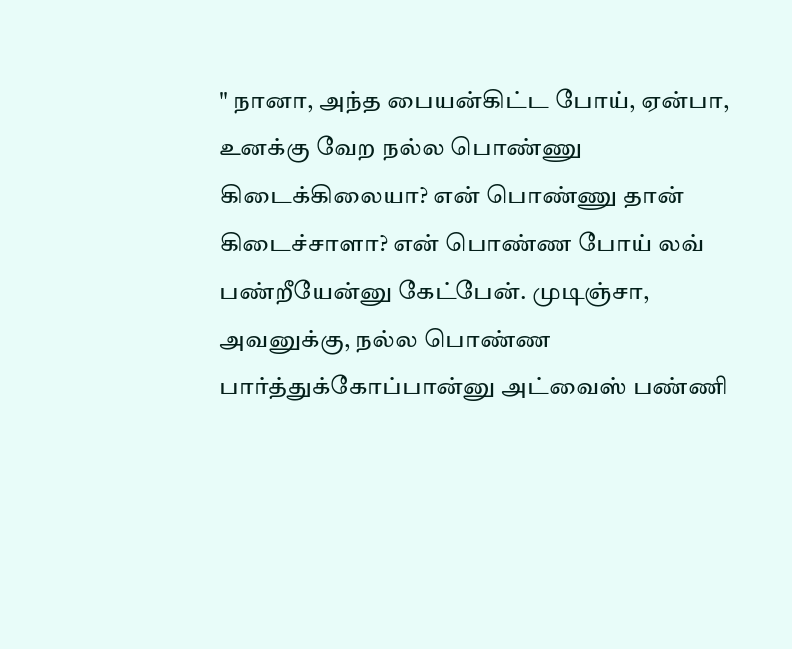" நானா, அந்த பையன்கிட்ட போய், ஏன்பா, உனக்கு வேற நல்ல பொண்ணு கிடைக்கிலையா? என் பொண்ணு தான் கிடைச்சாளா? என் பொண்ண போய் லவ் பண்றீயேன்னு கேட்பேன். முடிஞ்சா, அவனுக்கு, நல்ல பொண்ண பார்த்துக்கோப்பான்னு அட்வைஸ் பண்ணி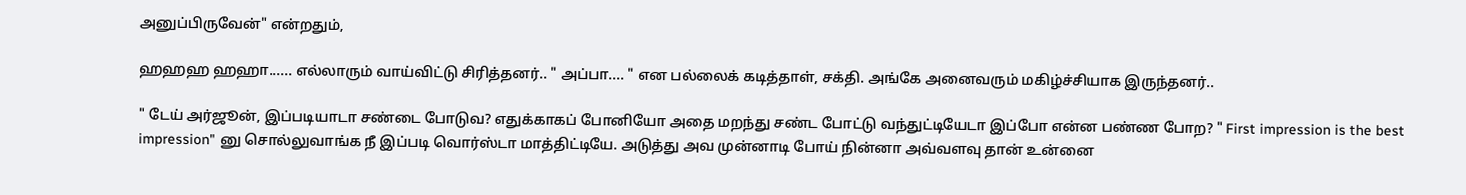அனுப்பிருவேன்" என்றதும்,

ஹஹஹ ஹஹா...... எல்லாரும் வாய்விட்டு சிரித்தனர்.. " அப்பா.... " என பல்லைக் கடித்தாள், சக்தி. அங்கே அனைவரும் மகிழ்ச்சியாக இருந்தனர்..

" டேய் அர்ஜூன், இப்படியாடா சண்டை போடுவ? எதுக்காகப் போனியோ அதை மறந்து சண்ட போட்டு வந்துட்டியேடா இப்போ என்ன பண்ண போற? " First impression is the best impression" னு சொல்லுவாங்க நீ இப்படி வொர்ஸ்டா மாத்திட்டியே. அடுத்து அவ முன்னாடி போய் நின்னா அவ்வளவு தான் உன்னை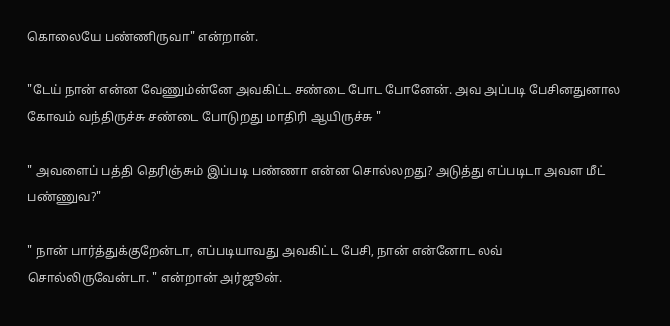கொலையே பண்ணிருவா" என்றான்.

"டேய் நான் என்ன வேணும்ன்னே அவகிட்ட சண்டை போட போனேன். அவ அப்படி பேசினதுனால கோவம் வந்திருச்சு சண்டை போடுறது மாதிரி ஆயிருச்சு "

" அவளைப் பத்தி தெரிஞ்சும் இப்படி பண்ணா என்ன சொல்லறது? அடுத்து எப்படிடா அவள மீட் பண்ணுவ?"

" நான் பார்த்துக்குறேன்டா, எப்படியாவது அவகிட்ட பேசி, நான் என்னோட லவ் சொல்லிருவேன்டா. " என்றான் அர்ஜூன்.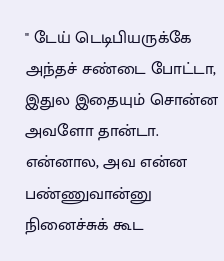" டேய் டெடிபியருக்கே அந்தச் சண்டை போட்டா, இதுல இதையும் சொன்ன அவளோ தான்டா. என்னால, அவ என்ன பண்ணுவான்னு நினைச்சுக் கூட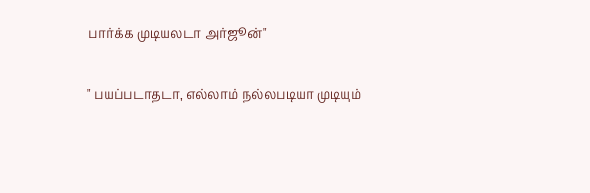பார்க்க முடியலடா அர்ஜூன்"

" பயப்படாதடா, எல்லாம் நல்லபடியா முடியும்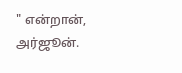" என்றான், அர்ஜூன்.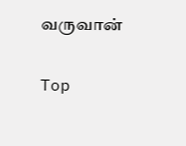வருவான்

Top